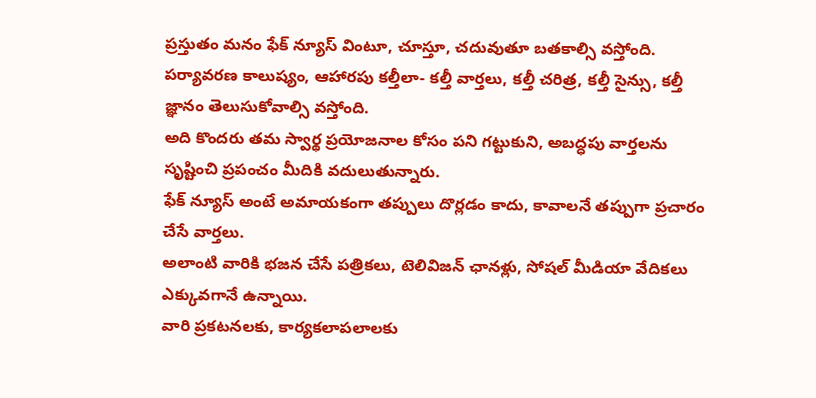ప్రస్తుతం మనం ఫేక్ న్యూస్ వింటూ, చూస్తూ, చదువుతూ బతకాల్సి వస్తోంది.
పర్యావరణ కాలుష్యం, ఆహారపు కల్తీలా- కల్తీ వార్తలు, కల్తీ చరిత్ర, కల్తీ సైన్సు, కల్తీ జ్ఞానం తెలుసుకోవాల్సి వస్తోంది.
అది కొందరు తమ స్వార్థ ప్రయోజనాల కోసం పని గట్టుకుని, అబద్ధపు వార్తలను సృష్టించి ప్రపంచం మీదికి వదులుతున్నారు.
ఫేక్ న్యూస్ అంటే అమాయకంగా తప్పులు దొర్లడం కాదు, కావాలనే తప్పుగా ప్రచారం చేసే వార్తలు.
అలాంటి వారికి భజన చేసే పత్రికలు, టెలివిజన్ ఛానళ్లు, సోషల్ మీడియా వేదికలు ఎక్కువగానే ఉన్నాయి.
వారి ప్రకటనలకు, కార్యకలాపలాలకు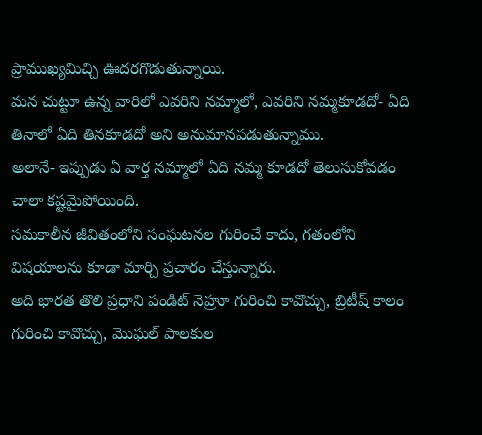ప్రాముఖ్యమిచ్చి ఊదరగొడుతున్నాయి.
మన చుట్టూ ఉన్న వారిలో ఎవరిని నమ్మాలో, ఎవరిని నమ్మకూడదో- ఏది తినాలో ఏది తినకూడదో అని అనుమానపడుతున్నాము.
అలానే- ఇప్పుడు ఏ వార్త నమ్మాలో ఏది నమ్మ కూడదో తెలుసుకోవడం చాలా కష్టమైపోయింది.
సమకాలీన జీవితంలోని సంఘటనల గురించే కాదు, గతంలోని విషయాలను కూడా మార్చి ప్రచారం చేస్తున్నారు.
అది భారత తొలి ప్రధాని పండిట్ నెహ్రూ గురించి కావొచ్చు, బ్రిటీష్ కాలం గురించి కావొచ్చు, మొఘల్ పాలకుల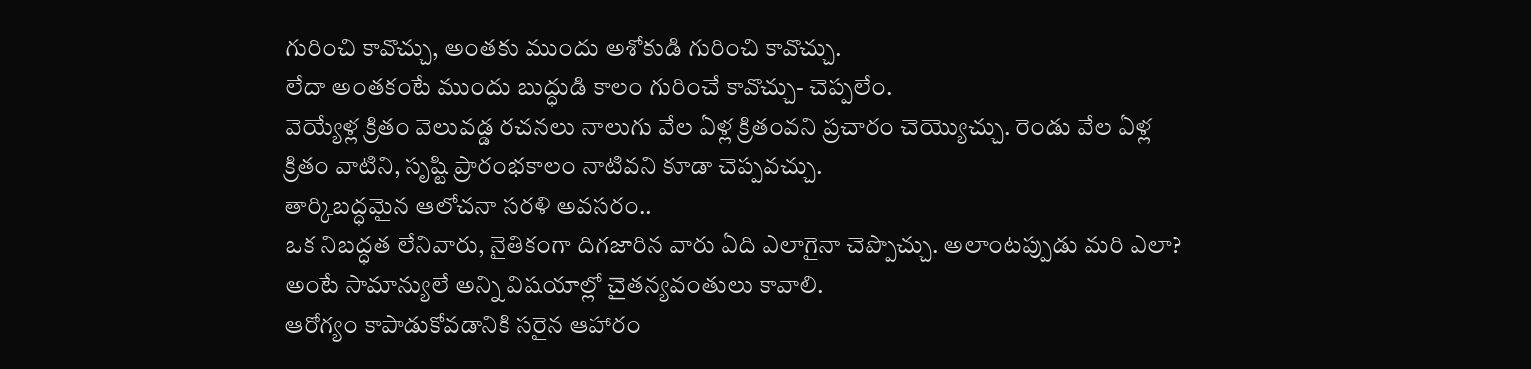గురించి కావొచ్చు, అంతకు ముందు అశోకుడి గురించి కావొచ్చు.
లేదా అంతకంటే ముందు బుద్ధుడి కాలం గురించే కావొచ్చు- చెప్పలేం.
వెయ్యేళ్ల క్రితం వెలువడ్డ రచనలు నాలుగు వేల ఏళ్ల క్రితంవని ప్రచారం చెయ్యొచ్చు. రెండు వేల ఏళ్ల క్రితం వాటిని, సృష్టి ప్రారంభకాలం నాటివని కూడా చెప్పవచ్చు.
తార్కిబద్ధమైన ఆలోచనా సరళి అవసరం..
ఒక నిబద్ధత లేనివారు, నైతికంగా దిగజారిన వారు ఏది ఎలాగైనా చెప్పొచ్చు. అలాంటప్పుడు మరి ఎలా? అంటే సామాన్యులే అన్ని విషయాల్లో చైతన్యవంతులు కావాలి.
ఆరోగ్యం కాపాడుకోవడానికి సరైన ఆహారం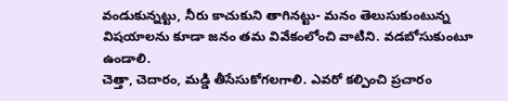వండుకున్నట్టు, నీరు కాచుకుని తాగినట్టు- మనం తెలుసుకుంటున్న విషయాలను కూడా జనం తమ వివేకంలోంచి వాటిని. వడబోసుకుంటూ ఉండాలి.
చెత్తా, చెదారం, మడ్డి తీసేసుకోగలగాలి. ఎవరో కల్పించి ప్రచారం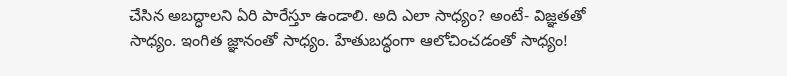చేసిన అబద్ధాలని ఏరి పారేస్తూ ఉండాలి. అది ఎలా సాధ్యం? అంటే- విజ్ఞతతో సాధ్యం. ఇంగిత జ్ఞానంతో సాధ్యం. హేతుబద్ధంగా ఆలోచించడంతో సాధ్యం!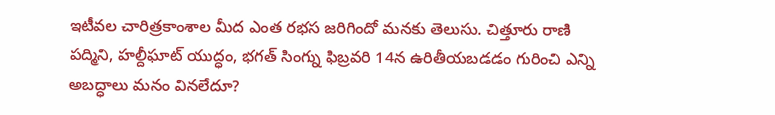ఇటీవల చారిత్రకాంశాల మీద ఎంత రభస జరిగిందో మనకు తెలుసు. చిత్తూరు రాణి పద్మిని, హల్దీఘాట్ యుద్ధం, భగత్ సింగ్ను ఫిబ్రవరి 14న ఉరితీయబడడం గురించి ఎన్ని అబద్ధాలు మనం వినలేదూ?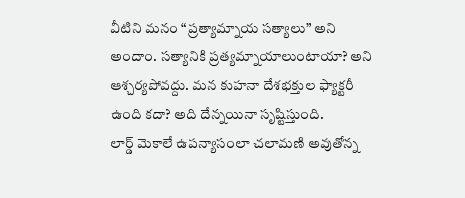వీటిని మనం “ప్రత్యామ్నాయ సత్యాలు” అని అందాం. సత్యానికి ప్రత్యమ్నాయాలుంటాయా? అని ఆశ్చర్యపోవద్దు. మన కుహనా దేశభక్తుల ఫ్యాక్టరీ ఉంది కదా? అది దేన్నయినా సృష్టిస్తుంది.
లార్డ్ మెకాలే ఉపన్యాసంలా చలామణి అవుతోన్న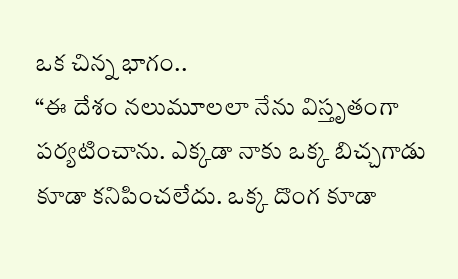ఒక చిన్న భాగం..
“ఈ దేశం నలుమూలలా నేను విస్తృతంగా పర్యటించాను. ఎక్కడా నాకు ఒక్క బిచ్చగాడు కూడా కనిపించలేదు. ఒక్క దొంగ కూడా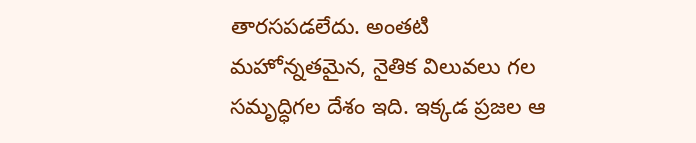తారసపడలేదు. అంతటి మహోన్నతమైన, నైతిక విలువలు గల సమృద్ధిగల దేశం ఇది. ఇక్కడ ప్రజల ఆ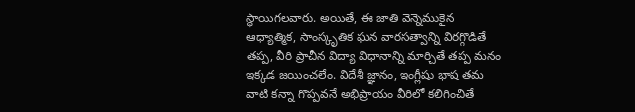స్థాయిగలవారు. అయితే, ఈ జాతి వెన్నెముకైన ఆధ్యాత్మిక, సాంస్కృతిక ఘన వారసత్వాన్ని విరగ్గొడితే తప్ప, వీరి ప్రాచీన విద్యా విధానాన్ని మార్చితే తప్ప మనం ఇక్కడ జయించలేం. విదేశీ జ్ఞానం, ఇంగ్లీషు భాష తమ వాటి కన్నా గొప్పవనే అభిప్రాయం వీరిలో కలిగించితే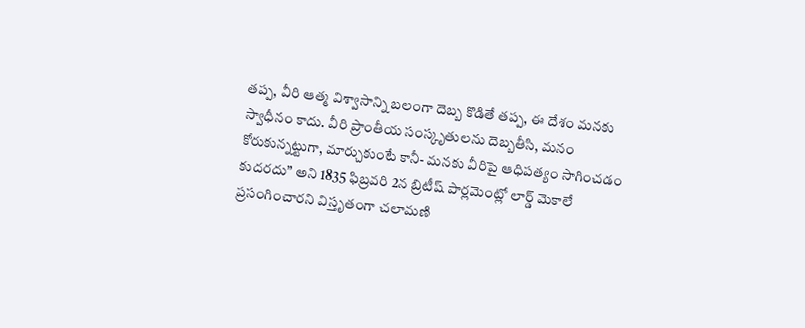తప్ప, వీరి ఆత్మ విశ్వాసాన్ని బలంగా దెబ్బ కొడితే తప్ప, ఈ దేశం మనకు స్వాధీనం కాదు. వీరి ప్రాంతీయ సంస్కృతులను దెబ్బతీసి, మనం కోరుకున్నట్టుగా, మార్చుకుంటే కానీ- మనకు వీరిపై ఆధిపత్యం సాగించడం కుదరదు” అని 1835 ఫిబ్రవరి 2న బ్రిటీష్ పార్లమెంట్లో లార్డ్ మెకాలే ప్రసంగించారని విస్తృతంగా చలామణి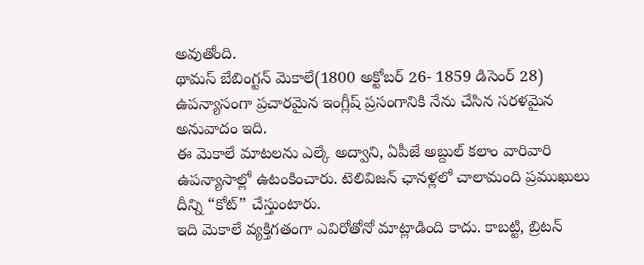అవుతోంది.
థామస్ బేబింగ్టన్ మెకాలే(1800 అక్టోబర్ 26- 1859 డిసెంర్ 28) ఉపన్యాసంగా ప్రచారమైన ఇంగ్లీష్ ప్రసంగానికి నేను చేసిన సరళమైన అనువాదం ఇది.
ఈ మెకాలే మాటలను ఎల్కే అద్వాని, ఏపీజే అబ్దుల్ కలాం వారివారి ఉపన్యాసాల్లో ఉటంకించారు. టెలివిజన్ ఛానళ్లలో చాలామంది ప్రముఖులు దీన్ని “కోట్” చేస్తుంటారు.
ఇది మెకాలే వ్యక్తిగతంగా ఎవిరోతోనో మాట్లాడింది కాదు. కాబట్టి, బ్రిటన్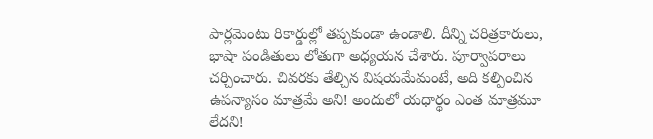పార్లమెంటు రికార్డుల్లో తప్పకుండా ఉండాలి. దీన్ని చరిత్రకారులు, భాషా పండితులు లోతుగా అధ్యయన చేశారు. పూర్వాపరాలు చర్చించారు. చివరకు తేల్చిన విషయమేమంటే, అది కల్పించిన ఉపన్యాసం మాత్రమే అని! అందులో యధార్థం ఎంత మాత్రమూ లేదని!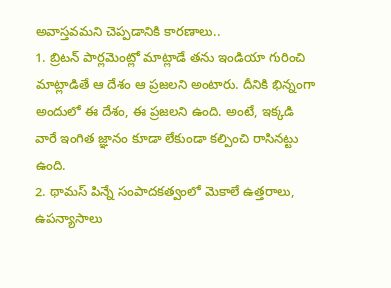అవాస్తవమని చెప్పడానికి కారణాలు..
1. బ్రిటన్ పార్లమెంట్లో మాట్లాడే తను ఇండియా గురించి మాట్లాడితే ఆ దేశం ఆ ప్రజలని అంటారు. దీనికి భిన్నంగా అందులో ఈ దేశం, ఈ ప్రజలని ఉంది. అంటే, ఇక్కడి వారే ఇంగిత జ్ఞానం కూడా లేకుండా కల్పించి రాసినట్టు ఉంది.
2. థామస్ పిన్నే సంపాదకత్వంలో మెకాలే ఉత్తరాలు, ఉపన్యాసాలు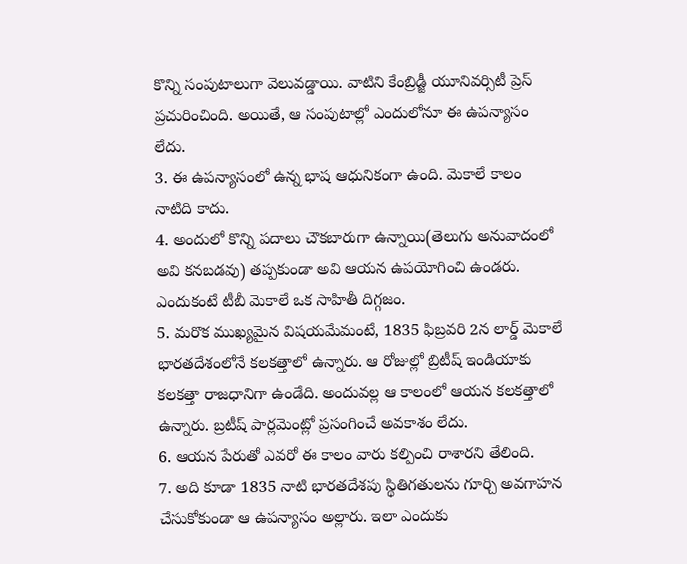కొన్ని సంపుటాలుగా వెలువడ్డాయి. వాటిని కేంబ్రిడ్జీ యూనివర్సిటీ ప్రెస్ ప్రచురించింది. అయితే, ఆ సంపుటాల్లో ఎందులోనూ ఈ ఉపన్యాసం లేదు.
3. ఈ ఉపన్యాసంలో ఉన్న భాష ఆధునికంగా ఉంది. మెకాలే కాలం నాటిది కాదు.
4. అందులో కొన్ని పదాలు చౌకబారుగా ఉన్నాయి(తెలుగు అనువాదంలో అవి కనబడవు) తప్పకుండా అవి ఆయన ఉపయోగించి ఉండరు. ఎందుకంటే టీబీ మెకాలే ఒక సాహితీ దిగ్గజం.
5. మరొక ముఖ్యమైన విషయమేమంటే, 1835 ఫిబ్రవరి 2న లార్డ్ మెకాలే భారతదేశంలోనే కలకత్తాలో ఉన్నారు. ఆ రోజుల్లో బ్రిటీష్ ఇండియాకు కలకత్తా రాజధానిగా ఉండేది. అందువల్ల ఆ కాలంలో ఆయన కలకత్తాలో ఉన్నారు. బ్రటీష్ పార్లమెంట్లో ప్రసంగించే అవకాశం లేదు.
6. ఆయన పేరుతో ఎవరో ఈ కాలం వారు కల్పించి రాశారని తేలింది.
7. అది కూడా 1835 నాటి భారతదేశపు స్థితిగతులను గూర్చి అవగాహన చేసుకోకుండా ఆ ఉపన్యాసం అల్లారు. ఇలా ఎందుకు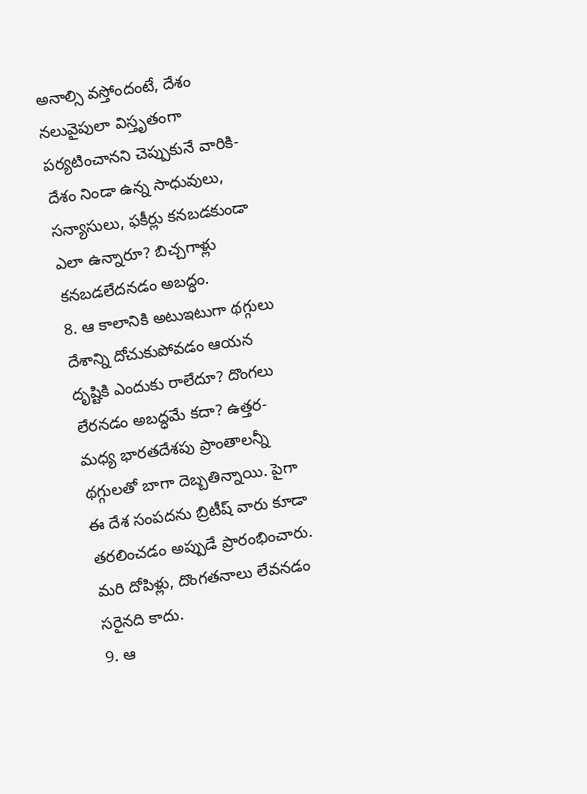అనాల్సి వస్తోందంటే, దేశం నలువైపులా విస్తృతంగా పర్యటించానని చెప్పుకునే వారికి- దేశం నిండా ఉన్న సాధువులు, సన్యాసులు, ఫకీర్లు కనబడకుండా ఎలా ఉన్నారూ? బిచ్చగాళ్లు కనబడలేదనడం అబద్ధం.
8. ఆ కాలానికి అటుఇటుగా థగ్గులు దేశాన్ని దోచుకుపోవడం ఆయన దృష్టికి ఎందుకు రాలేదూ? దొంగలు లేరనడం అబద్ధమే కదా? ఉత్తర- మధ్య భారతదేశపు ప్రాంతాలన్నీ థగ్గులతో బాగా దెబ్బతిన్నాయి. పైగా ఈ దేశ సంపదను బ్రిటీష్ వారు కూడా తరలించడం అప్పుడే ప్రారంభించారు. మరి దోపిళ్లు, దొంగతనాలు లేవనడం సరైనది కాదు.
9. ఆ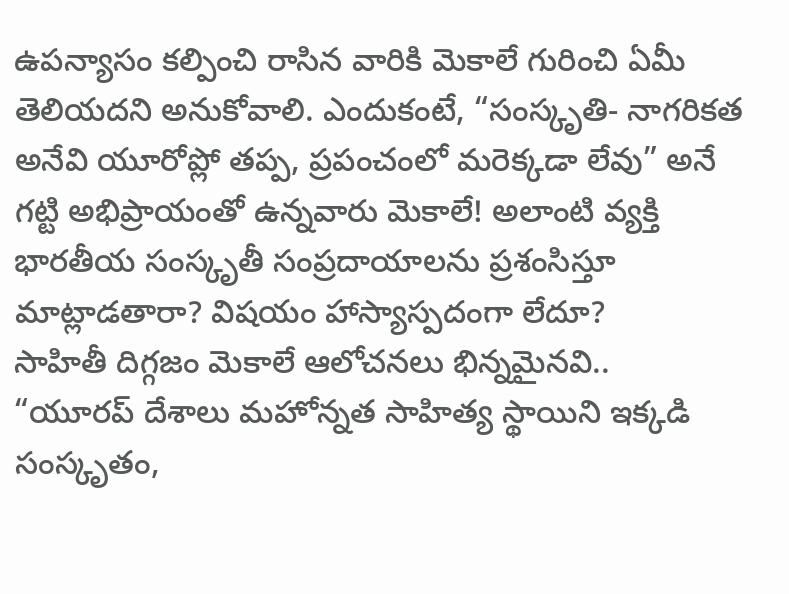ఉపన్యాసం కల్పించి రాసిన వారికి మెకాలే గురించి ఏమీ తెలియదని అనుకోవాలి. ఎందుకంటే, “సంస్కృతి- నాగరికత అనేవి యూరోప్లో తప్ప, ప్రపంచంలో మరెక్కడా లేవు” అనే గట్టి అభిప్రాయంతో ఉన్నవారు మెకాలే! అలాంటి వ్యక్తి భారతీయ సంస్కృతీ సంప్రదాయాలను ప్రశంసిస్తూ మాట్లాడతారా? విషయం హాస్యాస్పదంగా లేదూ?
సాహితీ దిగ్గజం మెకాలే ఆలోచనలు భిన్నమైనవి..
“యూరప్ దేశాలు మహోన్నత సాహిత్య స్థాయిని ఇక్కడి సంస్కృతం,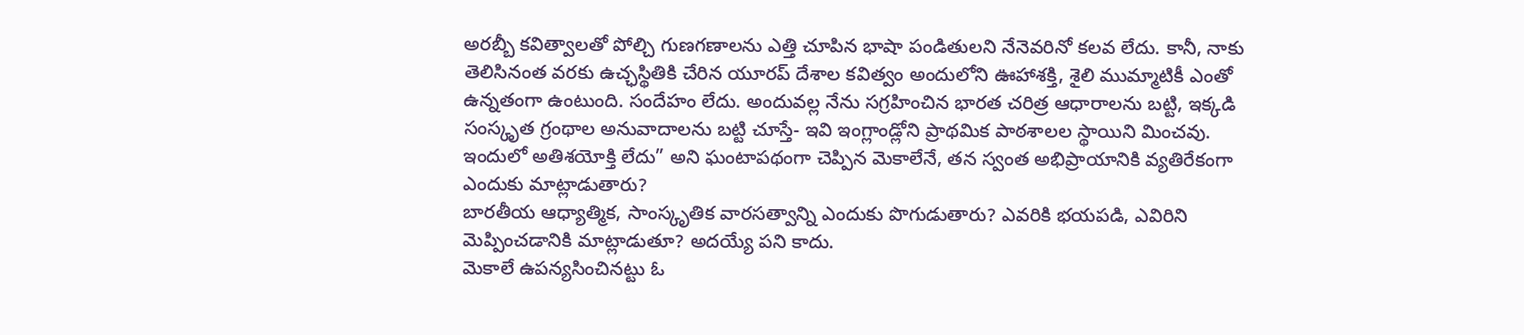అరబ్బీ కవిత్వాలతో పోల్చి గుణగణాలను ఎత్తి చూపిన భాషా పండితులని నేనెవరినో కలవ లేదు. కానీ, నాకు తెలిసినంత వరకు ఉచ్ఛస్థితికి చేరిన యూరప్ దేశాల కవిత్వం అందులోని ఊహాశక్తి, శైలి ముమ్మాటికీ ఎంతో ఉన్నతంగా ఉంటుంది. సందేహం లేదు. అందువల్ల నేను సగ్రహించిన భారత చరిత్ర ఆధారాలను బట్టి, ఇక్కడి సంస్కృత గ్రంథాల అనువాదాలను బట్టి చూస్తే- ఇవి ఇంగ్లాండ్లోని ప్రాథమిక పాఠశాలల స్థాయిని మించవు. ఇందులో అతిశయోక్తి లేదు” అని ఘంటాపథంగా చెప్పిన మెకాలేనే, తన స్వంత అభిప్రాయానికి వ్యతిరేకంగా ఎందుకు మాట్లాడుతారు?
బారతీయ ఆధ్యాత్మిక, సాంస్కృతిక వారసత్వాన్ని ఎందుకు పొగుడుతారు? ఎవరికి భయపడి, ఎవిరిని మెప్పించడానికి మాట్లాడుతూ? అదయ్యే పని కాదు.
మెకాలే ఉపన్యసించినట్టు ఓ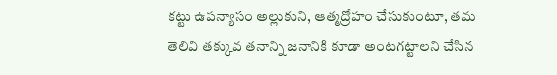కట్టు ఉపన్యాసం అల్లుకుని, ఆత్మద్రోహం చేసుకుంటూ, తమ తెలివి తక్కువ తనాన్ని జనానికి కూడా అంటగట్టాలని చేసిన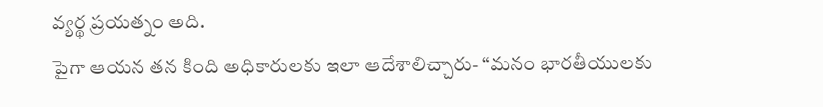వ్యర్థ ప్రయత్నం అది.
పైగా ఆయన తన కింది అధికారులకు ఇలా ఆదేశాలిచ్చారు- “మనం భారతీయులకు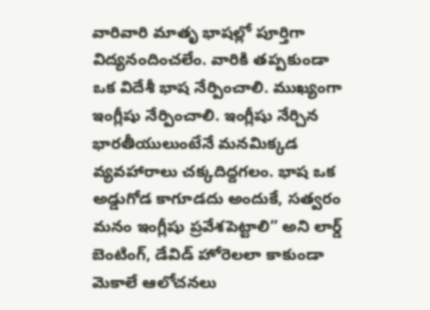వారివారి మాతృ భాషల్లో పూర్తిగా విద్యనందించలేం. వారికి తప్పకుండా ఒక విదేశీ భాష నేర్పించాలి. ముఖ్యంగా ఇంగ్లీషు నేర్పించాలి. ఇంగ్లీషు నేర్చిన భారతీయులుంటేనే మనమిక్కడ వ్యవహారాలు చక్కదిద్దగలం. భాష ఒక అడ్డుగోడ కాగూడదు అందుకే, సత్వరం మనం ఇంగ్లీషు ప్రవేశపెట్టాలి” అని లార్డ్ బెంటింగ్, డేవిడ్ హోరెలలా కాకుండా మెకాలే ఆలోచనలు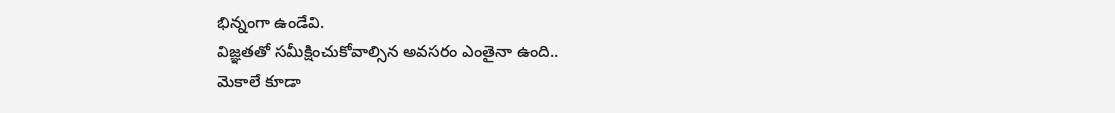భిన్నంగా ఉండేవి.
విజ్ఞతతో సమీక్షించుకోవాల్సిన అవసరం ఎంతైనా ఉంది..
మెకాలే కూడా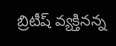బ్రిటీష్ వ్యక్తినన్న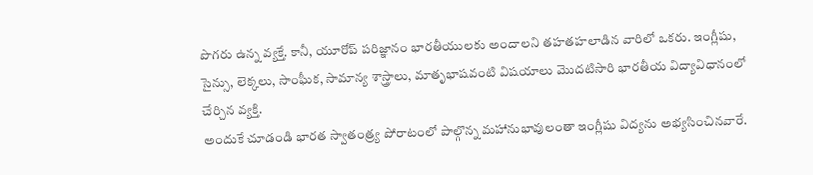పొగరు ఉన్న వ్యక్తే. కానీ, యూరోప్ పరిజ్ఞానం భారతీయులకు అందాలని తహతహలాడిన వారిలో ఒకరు. ఇంగ్లీషు, సైన్సు, లెక్కలు, సాంఘీక, సామాన్య శాస్త్రాలు, మాతృభాషవంటి విషయాలు మొదటిసారి భారతీయ విద్యావిధానంలో చేర్చిన వ్యక్తి.
అందుకే చూడండి భారత స్వాతంత్ర్య పోరాటంలో పాల్గొన్న మహానుభావులంతా ఇంగ్లీషు విద్యను అభ్యసించినవారే.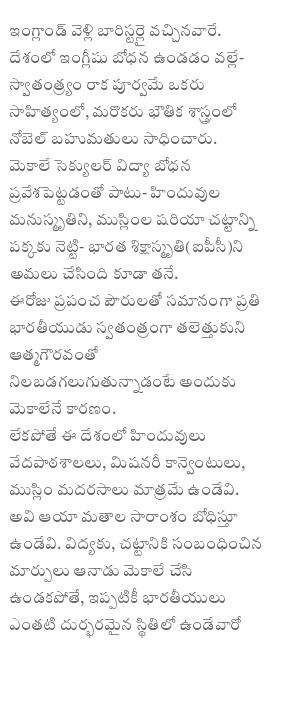ఇంగ్లాండ్ వెళ్లి బారిస్టర్లై వచ్చినవారే.
దేశంలో ఇంగ్లీషు బోధన ఉండడం వల్లే- స్వాతంత్ర్యం రాక పూర్వమే ఒకరు సాహిత్యంలో, మరొకరు భౌతిక శాస్త్రంలో నోబెల్ బహుమతులు సాధించారు.
మెకాలే సెక్యులర్ విద్యా బోధన ప్రవేశపెట్టడంతో పాటు- హిందువుల మనుస్మృతిని, ముస్లింల షరియా చట్టాన్ని పక్కకు నెట్టి- భారత శిక్షాస్మృతి(ఐపీసీ)ని అమలు చేసింది కూడా తనే.
ఈరోజు ప్రపంచ పౌరులతో సమానంగా ప్రతి భారతీయుడు స్వతంత్రంగా తలెత్తుకుని ఆత్మగౌరవంతో నిలబడగలుగుతున్నాడంటే అందుకు మెకాలేనే కారణం.
లేకపోతే ఈ దేశంలో హిందువులు వేదపాఠశాలలు, మిషనరీ కాన్వెంటులు, ముస్లిం మదరసాలు మాత్రమే ఉండేవి. అవి ఆయా మతాల సారాంశం బోధిస్తూ ఉండేవి. విద్యకు, చట్టానికి సంబంధించిన మార్పులు ఆనాడు మెకాలే చేసి ఉండకపోతే, ఇప్పటికీ భారతీయులు ఎంతటి దుర్భరమైన స్థితిలో ఉండేవారో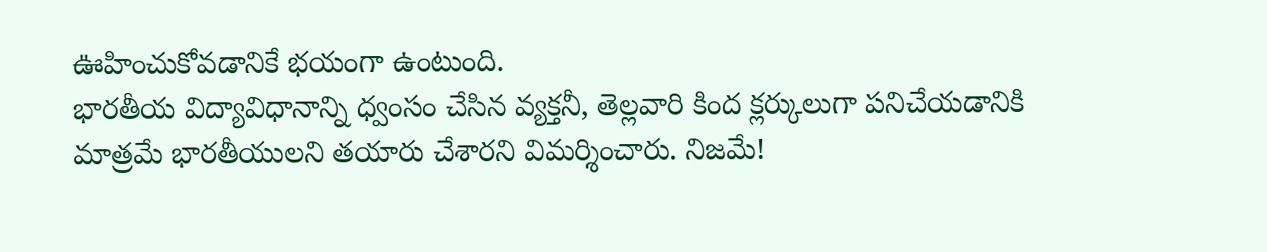ఊహించుకోవడానికే భయంగా ఉంటుంది.
భారతీయ విద్యావిధానాన్ని ధ్వంసం చేసిన వ్యక్తనీ, తెల్లవారి కింద క్లర్కులుగా పనిచేయడానికి మాత్రమే భారతీయులని తయారు చేశారని విమర్శించారు. నిజమే!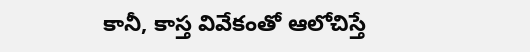కానీ, కాస్త వివేకంతో ఆలోచిస్తే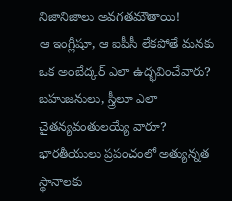నిజానిజాలు అవగతమౌతాయి!
ఆ ఇంగ్లీషూ, ఆ ఐపీసీ లేకపోతే మనకు ఒక అంబేద్కర్ ఎలా ఉద్భవించేవారు? బహుజనులు, స్త్రీలూ ఎలా చైతన్యవంతులయ్యే వారూ? భారతీయులు ప్రపంచంలో అత్యున్నత స్థానాలకు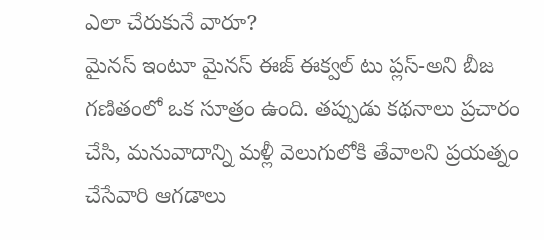ఎలా చేరుకునే వారూ?
మైనస్ ఇంటూ మైనస్ ఈజ్ ఈక్వల్ టు ప్లస్-అని బీజ గణితంలో ఒక సూత్రం ఉంది. తప్పుడు కథనాలు ప్రచారం చేసి, మనువాదాన్ని మళ్లీ వెలుగులోకి తేవాలని ప్రయత్నం చేసేవారి ఆగడాలు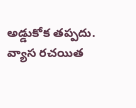అడ్డుకోక తప్పదు.
వ్యాస రచయిత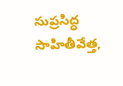సుప్రసిద్ధ సాహితీవేత్త,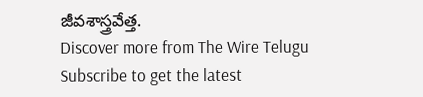జీవశాస్త్రవేత్త.
Discover more from The Wire Telugu
Subscribe to get the latest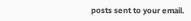posts sent to your email.